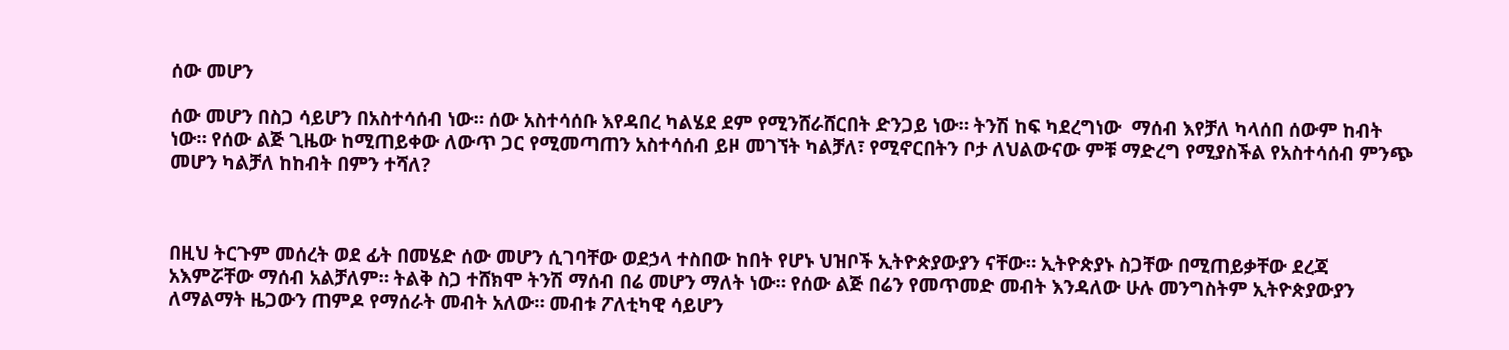ሰው መሆን

ሰው መሆን በስጋ ሳይሆን በአስተሳሰብ ነው። ሰው አስተሳሰቡ እየዳበረ ካልሄደ ደም የሚንሸራሸርበት ድንጋይ ነው። ትንሽ ከፍ ካደረግነው  ማሰብ እየቻለ ካላሰበ ሰውም ከብት ነው። የሰው ልጅ ጊዜው ከሚጠይቀው ለውጥ ጋር የሚመጣጠን አስተሳሰብ ይዞ መገኘት ካልቻለ፣ የሚኖርበትን ቦታ ለህልውናው ምቹ ማድረግ የሚያስችል የአስተሳሰብ ምንጭ መሆን ካልቻለ ከከብት በምን ተሻለ?



በዚህ ትርጉም መሰረት ወደ ፊት በመሄድ ሰው መሆን ሲገባቸው ወደኃላ ተስበው ከበት የሆኑ ህዝቦች ኢትዮጵያውያን ናቸው። ኢትዮጵያኑ ስጋቸው በሚጠይቃቸው ደረጃ አእምሯቸው ማሰብ አልቻለም። ትልቅ ስጋ ተሸክሞ ትንሽ ማሰብ በሬ መሆን ማለት ነው። የሰው ልጅ በሬን የመጥመድ መብት እንዳለው ሁሉ መንግስትም ኢትዮጵያውያን ለማልማት ዜጋውን ጠምዶ የማሰራት መብት አለው። መብቱ ፖለቲካዊ ሳይሆን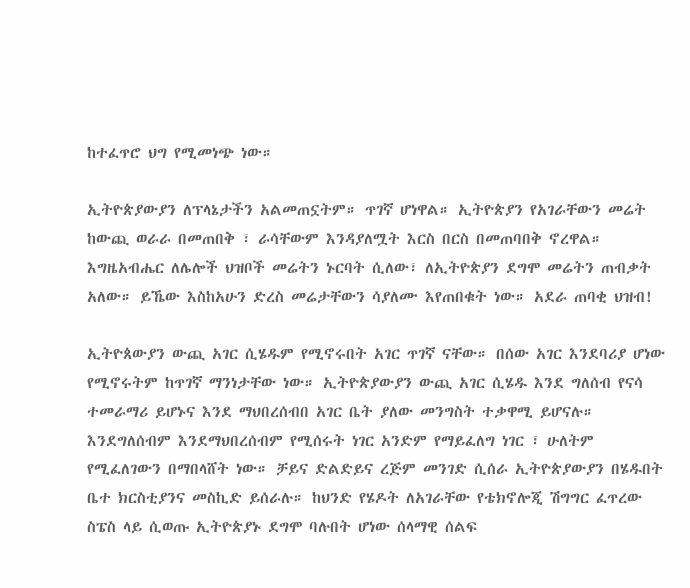ከተፈጥሮ ህግ የሚመነጭ ነው።

ኢትዮጵያውያን ለፕላኔታችን አልመጠኗትም። ጥገኛ ሆነዋል። ኢትዮጵያን የአገራቸውን መሬት ከውጪ ወራራ በመጠበቅ ፣ ራሳቸውም እንዳያለሟት እርስ በርስ በመጠባበቅ ኖረዋል። እግዜአብሔር ለሌሎች ህዝቦች መሬትን ኑርባት ሲለው፣ ለኢትዮጵያን ደግሞ መሬትን ጠብቃት አለው። ይኼው እስከአሁን ድረስ መሬታቸውን ሳያለሙ እየጠበቁት ነው። አደራ ጠባቂ ህዝብ!

ኢትዮጰውያን ውጪ አገር ሲሄዱም የሚኖሩበት አገር ጥገኛ ናቸው። በሰው አገር እንደባሪያ ሆነው የሚኖሩትም ከጥገኛ ማንነታቸው ነው። ኢትዮጵያውያን ውጪ አገር ሲሄዱ እንደ ግለሰብ የናሳ ተመራማሪ ይሆኑና እንደ ማህበረሰብበ አገር ቤት ያለው መንግስት ተቃዋሚ ይሆናሉ። እንደግለሰብም እንደማህበረሰብም የሚሰሩት ነገር አንድም የማይፈለግ ነገር ፣ ሁለትም የሚፈለገውን በማበላሸት ነው። ቻይና ድልድይና ረጅም መንገድ ሲሰራ ኢትዮጵያውያን በሄዱበት ቤተ ክርስቲያንና መስኪድ ይሰራሉ። ከህንድ የሄዶት ለአገራቸው የቴክኖሎጂ ሽግግር ፈጥረው ስፔስ ላይ ሲወጡ ኢትዮጵያኑ ደግሞ ባሉበት ሆነው ሰላማዊ ሰልፍ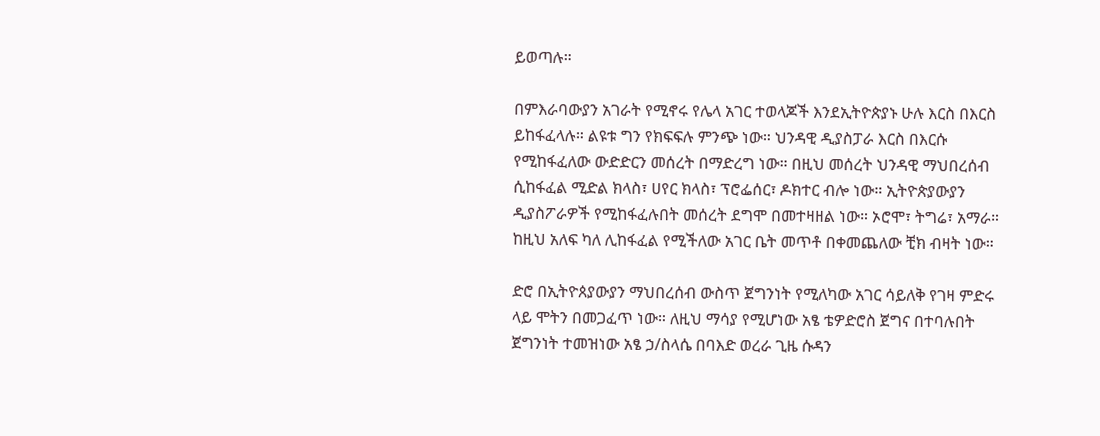ይወጣሉ።

በምእራባውያን አገራት የሚኖሩ የሌላ አገር ተወላጆች እንደኢትዮጵያኑ ሁሉ እርስ በእርስ ይከፋፈላሉ። ልዩቱ ግን የክፍፍሉ ምንጭ ነው። ህንዳዊ ዲያስፓራ እርስ በእርሱ የሚከፋፈለው ውድድርን መሰረት በማድረግ ነው። በዚህ መሰረት ህንዳዊ ማህበረሰብ ሲከፋፈል ሚድል ክላስ፣ ሀየር ክላስ፣ ፕሮፌሰር፣ ዶክተር ብሎ ነው። ኢትዮጵያውያን ዲያስፖራዎች የሚከፋፈሉበት መሰረት ደግሞ በመተዛዘል ነው። ኦሮሞ፣ ትግሬ፣ አማራ። ከዚህ አለፍ ካለ ሊከፋፈል የሚችለው አገር ቤት መጥቶ በቀመጨለው ቺክ ብዛት ነው።

ድሮ በኢትዮጰያውያን ማህበረሰብ ውስጥ ጀግንነት የሚለካው አገር ሳይለቅ የገዛ ምድሩ ላይ ሞትን በመጋፈጥ ነው። ለዚህ ማሳያ የሚሆነው አፄ ቴዎድሮስ ጀግና በተባሉበት ጀግንነት ተመዝነው አፄ ኃ/ስላሴ በባእድ ወረራ ጊዜ ሱዳን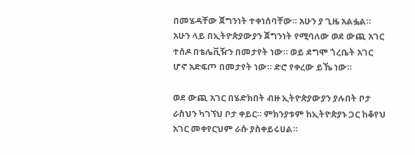በመሄዳቸው ጀግንነት ተቀነሰባቸው። አሁን ያ ጊዜ አልፏል። አሁን ላይ በኢትዮጵያውያን ጀግንነት የሚባለው ወደ ውጪ አገር ተሰዶ በቴሌቪዥን በመታየት ነው። ወይ ደግሞ ጎረቤት አገር ሆኖ አድፍጦ በመታየት ነው። ድሮ የቀረው ይኼ ነው።

ወደ ውጪ አገር በሄድክበት ብዙ ኢትዮጵያውያን ያሉበት ቦታ ራስህን ካገኘህ ቦታ ቀይር። ምክንያቱም ከኢትዮጵያኑ ጋር ከቆየህ አገር መቀየርህም ራሱ ያስቀይሩሀል።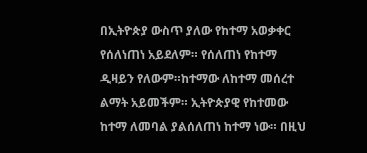በኢትዮጵያ ውስጥ ያለው የከተማ አወቃቀር የሰለነጠነ አይደለም። የሰለጠነ የከተማ ዲዛይን የለውም።ከተማው ለከተማ መሰረተ ልማት አይመችም። ኢትዮጵያዊ የከተመው ከተማ ለመባል ያልሰለጠነ ከተማ ነው። በዚህ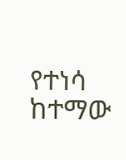የተነሳ ከተማው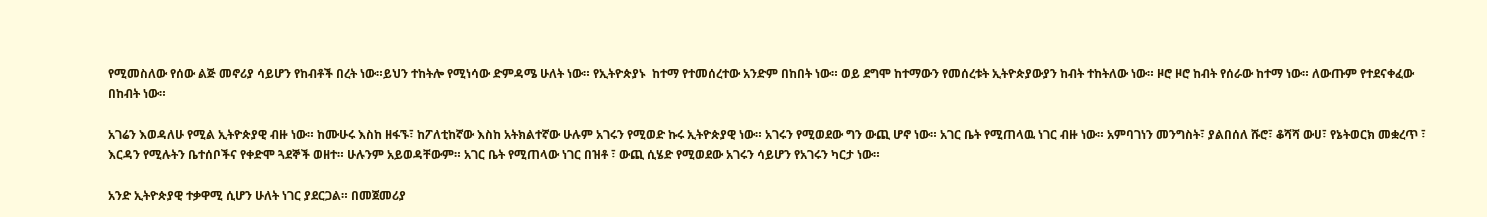የሚመስለው የሰው ልጅ መኖሪያ ሳይሆን የከብቶች በረት ነው።ይህን ተከትሎ የሚነሳው ድምዳሜ ሁለት ነው። የኢትዮጵያኑ  ከተማ የተመሰረተው አንድም በከበት ነው። ወይ ደግሞ ከተማውን የመሰረቱት ኢትዮጵያውያን ከብት ተከትለው ነው። ዞሮ ዞሮ ከብት የሰራው ከተማ ነው። ለውጡም የተደናቀፈው በከብት ነው።

አገሬን እወዳለሁ የሚል ኢትዮጵያዊ ብዙ ነው። ከሙሁሩ እስከ ዘፋኙ፣ ከፖለቲከኛው እስከ አትክልተኛው ሁሉም አገሩን የሚወድ ኩሩ ኢትዮጵያዊ ነው። አገሩን የሚወደው ግን ውጪ ሆኖ ነው። አገር ቤት የሚጠላዉ ነገር ብዙ ነው። አምባገነን መንግስት፣ ያልበሰለ ሹሮ፣ ቆሻሻ ውሀ፣ የኔትወርክ መቋረጥ ፣ እርዳን የሚሉትን ቤተሰቦችና የቀድሞ ጓደኞች ወዘተ። ሁሉንም አይወዳቸውም። አገር ቤት የሚጠላው ነገር በዝቶ ፣ ውጪ ሲሄድ የሚወደው አገሩን ሳይሆን የአገሩን ካርታ ነው።

አንድ ኢትዮጵያዊ ተቃዋሚ ሲሆን ሁለት ነገር ያደርጋል። በመጀመሪያ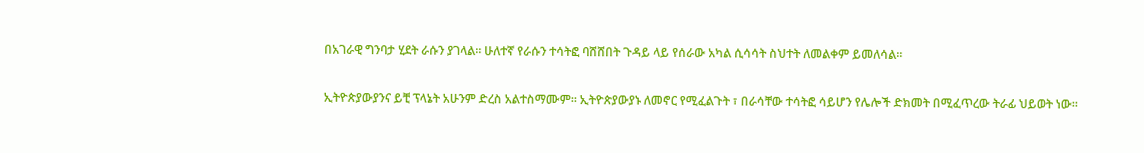በአገራዊ ግንባታ ሂደት ራሱን ያገላል። ሁለተኛ የራሱን ተሳትፎ ባሸሸበት ጉዳይ ላይ የሰራው አካል ሲሳሳት ስህተት ለመልቀም ይመለሳል።

ኢትዮጵያውያንና ይቺ ፕላኔት አሁንም ድረስ አልተስማሙም። ኢትዮጵያውያኑ ለመኖር የሚፈልጉት ፣ በራሳቸው ተሳትፎ ሳይሆን የሌሎች ድክመት በሚፈጥረው ትራፊ ህይወት ነው።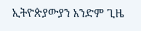ኢትዮጵያውያን አንድም ጊዜ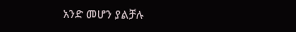አንድ መሆን ያልቻሉ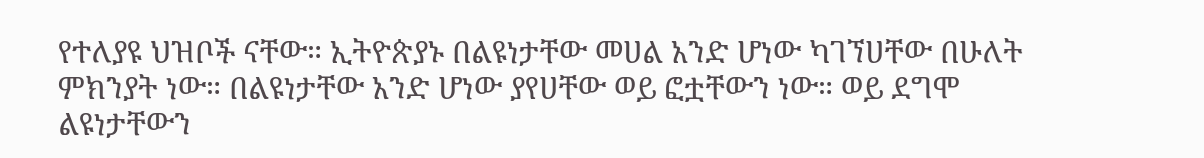የተለያዩ ህዝቦች ናቸው። ኢትዮጵያኑ በልዩነታቸው መሀል አንድ ሆነው ካገኘሀቸው በሁለት ምክንያት ነው። በልዩነታቸው አንድ ሆነው ያየሀቸው ወይ ፎቷቸውን ነው። ወይ ደግሞ ልዩነታቸውን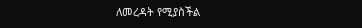ለመረዳት የሚያስችል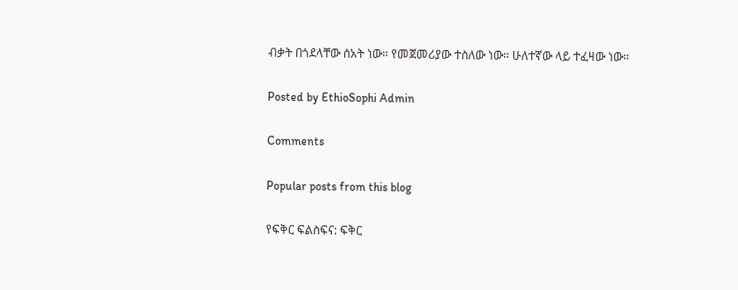ብቃት በጎደላቸው ሰአት ነው። የመጀመሪያው ተስለው ነው። ሁለተኛው ላይ ተፈዛው ነው።

Posted by EthioSophi Admin

Comments

Popular posts from this blog

የፍቅር ፍልስፍና: ፍቅር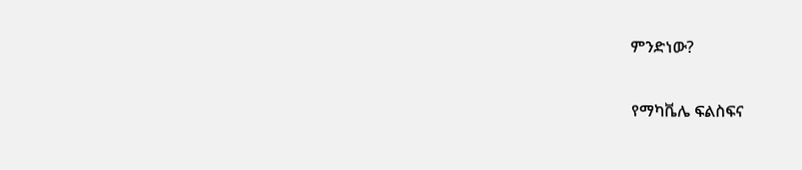ምንድነው?

የማካቬሌ ፍልስፍና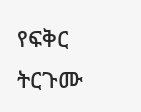የፍቅር ትርጉሙ